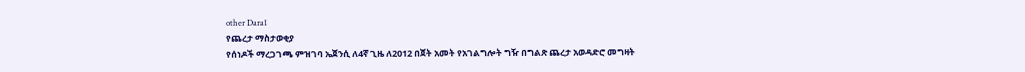other Dara1
የጨረታ ማስታወቂያ
የሰነዶች ማረጋገጫ ምዝገባ ኤጀንሲ ለ4ኛ ጊዜ ለ2012 በጀት አመት የአገልግሎት ግዥ በግልጽ ጨረታ አወዳድሮ መግዛት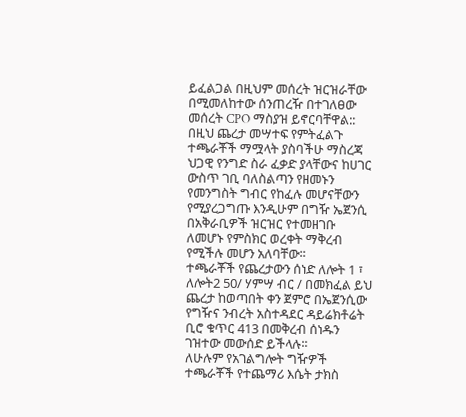ይፈልጋል በዚህም መሰረት ዝርዝራቸው በሚመለከተው ሰንጠረዥ በተገለፀው መሰረት CPO ማስያዝ ይኖርባቸዋል::
በዚህ ጨረታ መሣተፍ የምትፈልጉ ተጫራቾች ማሟላት ያስባችሁ ማስረጃ
ህጋዊ የንግድ ስራ ፈቃድ ያላቸውና ከሀገር ውስጥ ገቢ ባለስልጣን የዘመኑን የመንግስት ግብር የከፈሉ መሆናቸውን የሚያረጋግጡ እንዲሁም በግዥ ኤጀንሲ በአቅራቢዎች ዝርዝር የተመዘገቡ ለመሆኑ የምስክር ወረቀት ማቅረብ የሚችሉ መሆን አለባቸው፡፡
ተጫራቾች የጨረታውን ሰነድ ለሎት 1 ፣ ለሎት2 50/ ሃምሣ ብር / በመክፈል ይህ ጨረታ ከወጣበት ቀን ጀምሮ በኤጀንሲው የግዥና ንብረት አስተዳደር ዳይሬክቶሬት ቢሮ ቁጥር 413 በመቅረብ ሰነዱን ገዝተው መውሰድ ይችላሉ፡፡
ለሁሉም የአገልግሎት ግዥዎች ተጫራቾች የተጨማሪ እሴት ታክስ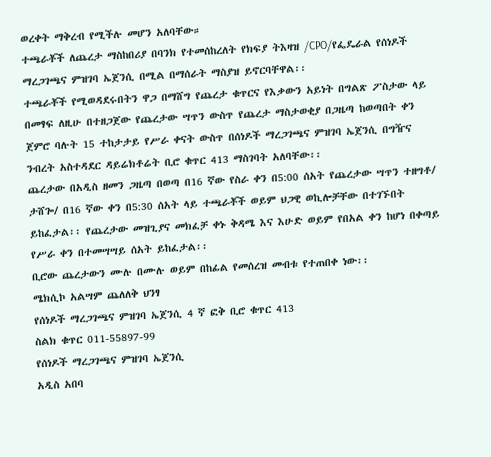ወረቀት ማቅረብ የሚችሉ መሆን አለባቸው።
ተጫራቾች ለጨረታ ማስከበሪያ በባንክ የተመሰከረለት የክፍያ ትእዛዝ /CPO/የፌዴራል የሰነዶች ማረጋገጫና ምዝገባ ኤጀንሲ በሚል በማሰራት ማስያዝ ይኖርባቸዋል፡፡
ተጫራቾች የሚወዳደሩበትን ዋጋ በማሸግ የጨረታ ቁጥርና የእቃውን አይነት በግልጽ ፖስታው ላይ በመፃፍ ለዚሁ በተዘጋጀው የጨረታው ሣጥን ውስጥ የጨረታ ማስታወቂያ በጋዜጣ ከወጣበት ቀን ጀምሮ ባሉት 15 ተከታታይ የሥራ ቀናት ውስጥ በሰነዶች ማረጋገጫና ምዝገባ ኤጀንሲ በግዥና ንብረት አስተዳደር ዳይሬክቶሬት ቢሮ ቁጥር 413 ማስገባት አለባቸው፡፡
ጨረታው በአዲስ ዘመን ጋዜጣ በወጣ በ16 ኛው የስራ ቀን በ5:00 ሰአት የጨረታው ሣጥን ተዘግቶ/ ታሸጐ/ በ16 ኛው ቀን በ5:30 ሰአት ላይ ተጫራቾች ወይም ህጋዊ ወኪሎቻቸው በተገኙበት ይከፈታል፡፡ የጨረታው መዝጊያና መክፈቻ ቀኑ ቅዳሜ እና እሁድ ወይም የበአል ቀን ከሆነ በቀጣይ የሥራ ቀን በተመሣሣይ ሰአት ይከፈታል፡፡
ቢሮው ጨረታውን ሙሉ በሙሉ ወይም በከፊል የመሰረዝ መብቱ የተጠበቀ ነው፡፡
ሜክሲኮ አልሣም ጨለለቅ ህንፃ
የሰነዶች ማረጋገጫና ምዝገባ ኤጀንሲ 4 ኛ ፎቅ ቢሮ ቁጥር 413
ስልክ ቁጥር 011-55897-99
የሰነዶች ማረጋገጫና ምዝገባ ኤጀንሲ
አዲስ አበባ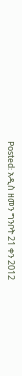Posted: አዲስ ዘመን ግንቦት 21 ቀን 2012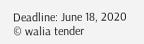Deadline: June 18, 2020
© walia tender